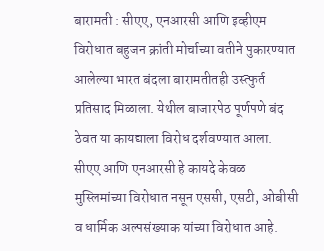बारामती : सीएए, एनआरसी आणि इव्हीएम विरोधात बहुजन क्रांती मोर्चाच्या वतीने पुकारण्यात आलेल्या भारत बंदला बारामतीतही उस्त्फुर्त प्रतिसाद मिळाला. येथील बाजारपेठ पूर्णपणे बंद ठेवत या कायद्याला विरोध दर्शवण्यात आला.
सीएए आणि एनआरसी हे कायदे केवळ मुस्लिमांच्या विरोधात नसून एससी, एसटी, ओबीसी व धार्मिक अल्पसंख्याक यांच्या विरोधात आहे.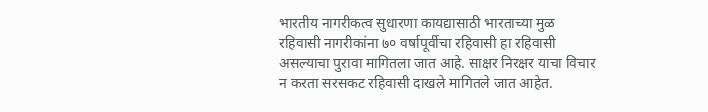भारतीय नागरीकत्व सुधारणा कायद्यासाठी भारताच्या मुळ रहिवासी नागरीकांना ७० वर्षापूर्वीचा रहिवासी हा रहिवासी असल्याचा पुरावा मागितला जात आहे. साक्षर निरक्षर याचा विचार न करता सरसकट रहिवासी दाखले मागितले जात आहेत.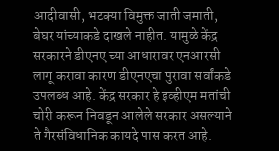आदीवासी, भटक्या विमुक्त जाती जमाती, बेघर यांच्याकडे दाखले नाहीत. यामुळे केंद्र सरकारने डीएनए च्या आधारावर एनआरसी लागू करावा कारण डीएनएचा पुरावा सर्वांकडे उपलब्ध आहे. केंद्र सरकार हे इव्हीएम मतांची चोरी करून निवडून आलेले सरकार असल्याने ते गैरसंविधानिक कायदे पास करत आहे.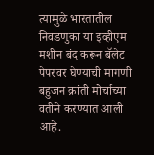त्यामुळे भारतातील निवडणुका या इव्हीएम मशीन बंद करून बॅलेट पेपरवर घेण्याची मागणी बहुजन क्रांती मोर्चाच्या वतीने करण्यात आली आहे.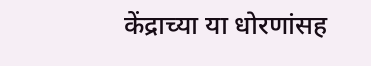केंद्राच्या या धोरणांसह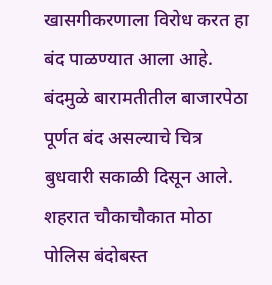खासगीकरणाला विरोध करत हा बंद पाळण्यात आला आहे. बंदमुळे बारामतीतील बाजारपेठा पूर्णत बंद असल्याचे चित्र बुधवारी सकाळी दिसून आले. शहरात चौकाचौकात मोठा पोलिस बंदोबस्त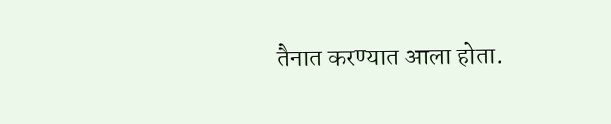तैनात करण्यात आला होता.